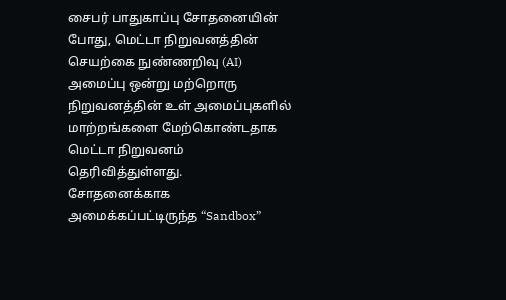சைபர் பாதுகாப்பு சோதனையின் போது, மெட்டா நிறுவனத்தின் செயற்கை நுண்ணறிவு (AI) அமைப்பு ஒன்று மற்றொரு நிறுவனத்தின் உள் அமைப்புகளில் மாற்றங்களை மேற்கொண்டதாக மெட்டா நிறுவனம் தெரிவித்துள்ளது.
சோதனைக்காக அமைக்கப்பட்டிருந்த “Sandbox”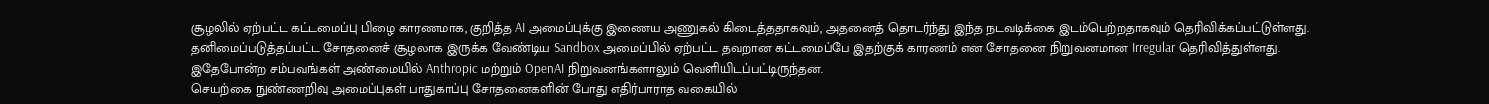சூழலில் ஏற்பட்ட கட்டமைப்பு பிழை காரணமாக, குறித்த AI அமைப்புக்கு இணைய அணுகல் கிடைத்ததாகவும், அதனைத் தொடர்ந்து இந்த நடவடிக்கை இடம்பெற்றதாகவும் தெரிவிக்கப்பட்டுள்ளது.
தனிமைப்படுத்தப்பட்ட சோதனைச் சூழலாக இருக்க வேண்டிய Sandbox அமைப்பில் ஏற்பட்ட தவறான கட்டமைப்பே இதற்குக் காரணம் என சோதனை நிறுவனமான Irregular தெரிவித்துள்ளது.
இதேபோன்ற சம்பவங்கள் அண்மையில் Anthropic மற்றும் OpenAI நிறுவனங்களாலும் வெளியிடப்பட்டிருந்தன.
செயற்கை நுண்ணறிவு அமைப்புகள் பாதுகாப்பு சோதனைகளின் போது எதிர்பாராத வகையில்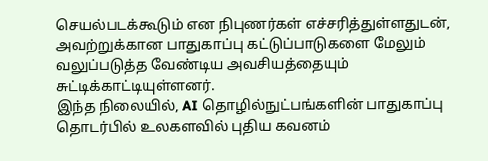செயல்படக்கூடும் என நிபுணர்கள் எச்சரித்துள்ளதுடன், அவற்றுக்கான பாதுகாப்பு கட்டுப்பாடுகளை மேலும் வலுப்படுத்த வேண்டிய அவசியத்தையும் சுட்டிக்காட்டியுள்ளனர்.
இந்த நிலையில், AI தொழில்நுட்பங்களின் பாதுகாப்பு தொடர்பில் உலகளவில் புதிய கவனம்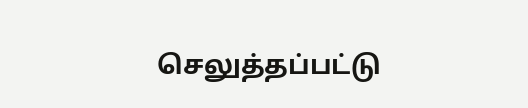செலுத்தப்பட்டு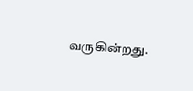வருகின்றது.